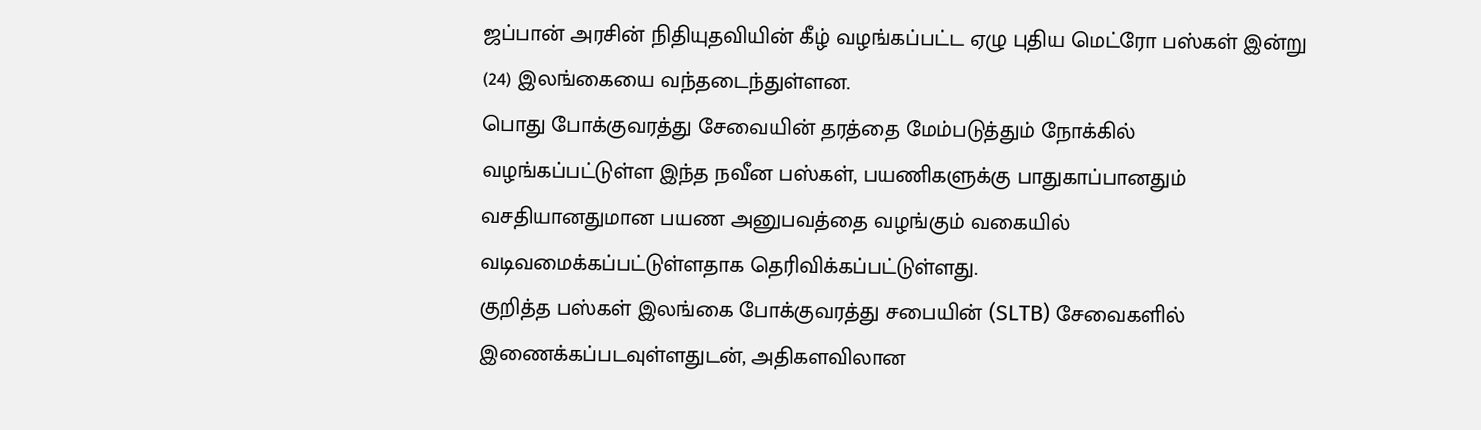ஜப்பான் அரசின் நிதியுதவியின் கீழ் வழங்கப்பட்ட ஏழு புதிய மெட்ரோ பஸ்கள் இன்று (24) இலங்கையை வந்தடைந்துள்ளன.
பொது போக்குவரத்து சேவையின் தரத்தை மேம்படுத்தும் நோக்கில் வழங்கப்பட்டுள்ள இந்த நவீன பஸ்கள், பயணிகளுக்கு பாதுகாப்பானதும் வசதியானதுமான பயண அனுபவத்தை வழங்கும் வகையில் வடிவமைக்கப்பட்டுள்ளதாக தெரிவிக்கப்பட்டுள்ளது.
குறித்த பஸ்கள் இலங்கை போக்குவரத்து சபையின் (SLTB) சேவைகளில் இணைக்கப்படவுள்ளதுடன், அதிகளவிலான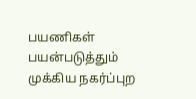பயணிகள் பயன்படுத்தும் முக்கிய நகர்ப்புற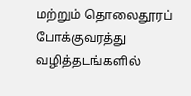மற்றும் தொலைதூரப் போக்குவரத்து வழித்தடங்களில்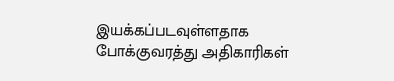இயக்கப்படவுள்ளதாக போக்குவரத்து அதிகாரிகள்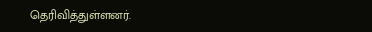தெரிவித்துள்ளனர்.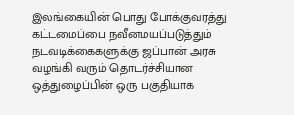இலங்கையின் பொது போக்குவரத்து கட்டமைப்பை நவீனமயப்படுத்தும் நடவடிக்கைகளுக்கு ஜப்பான் அரசு வழங்கி வரும் தொடர்ச்சியான ஒத்துழைப்பின் ஒரு பகுதியாக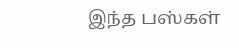இந்த பஸ்கள்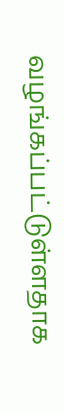வழங்கப்பட்டுள்ளதாக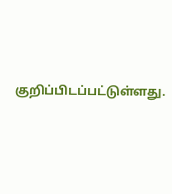குறிப்பிடப்பட்டுள்ளது.